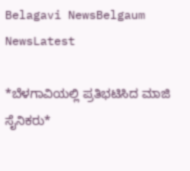Belagavi NewsBelgaum NewsLatest

*ಬೆಳಗಾವಿಯಲ್ಲಿ ಪ್ರತಿಭಟಿಸಿದ ಮಾಜಿ ಸೈನಿಕರು*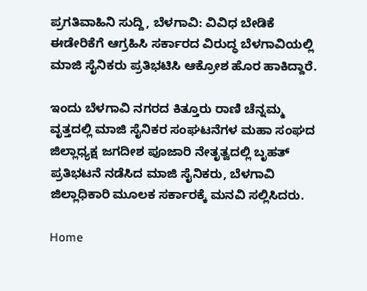ಪ್ರಗತಿವಾಹಿನಿ ಸುದ್ದಿ, ಬೆಳಗಾವಿ: ವಿವಿಧ ಬೇಡಿಕೆ ಈಡೇರಿಕೆಗೆ ಆಗ್ರಹಿಸಿ ಸರ್ಕಾರದ ವಿರುದ್ಧ ಬೆಳಗಾವಿಯಲ್ಲಿ ಮಾಜಿ ಸೈನಿಕರು ಪ್ರತಿಭಟಿಸಿ ಆಕ್ರೋಶ ಹೊರ ಹಾಕಿದ್ದಾರೆ.

ಇಂದು ಬೆಳಗಾವಿ ನಗರದ ಕಿತ್ತೂರು ರಾಣಿ ಚೆನ್ನಮ್ಮ ವೃತ್ತದಲ್ಲಿ ಮಾಜಿ ಸೈನಿಕರ ಸಂಘಟನೆಗಳ ಮಹಾ ಸಂಘದ ಜಿಲ್ಲಾಧ್ಯಕ್ಷ ಜಗದೀಶ ಪೂಜಾರಿ ನೇತೃತ್ವದಲ್ಲಿ ಬೃಹತ್ ಪ್ರತಿಭಟನೆ ನಡೆಸಿದ ಮಾಜಿ ಸೈನಿಕರು, ಬೆಳಗಾವಿ ಜಿಲ್ಲಾಧಿಕಾರಿ ಮೂಲಕ ಸರ್ಕಾರಕ್ಕೆ ಮನವಿ ಸಲ್ಲಿಸಿದರು.

Home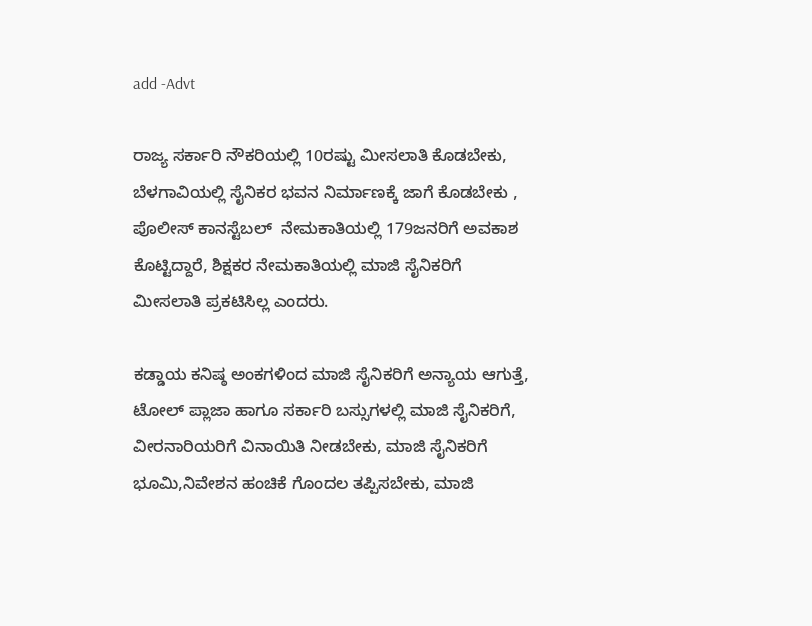add -Advt

ರಾಜ್ಯ ಸರ್ಕಾರಿ ನೌಕರಿಯಲ್ಲಿ 10ರಷ್ಟು ಮೀಸಲಾತಿ ಕೊಡಬೇಕು, ಬೆಳಗಾವಿಯಲ್ಲಿ ಸೈನಿಕರ ಭವನ ನಿರ್ಮಾಣಕ್ಕೆ ಜಾಗೆ ಕೊಡಬೇಕು , ಪೊಲೀಸ್ ಕಾನಸ್ಟೆಬಲ್  ನೇಮಕಾತಿಯಲ್ಲಿ 179ಜನರಿಗೆ ಅವಕಾಶ ಕೊಟ್ಟಿದ್ದಾರೆ, ಶಿಕ್ಷಕರ ನೇಮಕಾತಿಯಲ್ಲಿ ಮಾಜಿ ಸೈನಿಕರಿಗೆ ಮೀಸಲಾತಿ ಪ್ರಕಟಿಸಿಲ್ಲ ಎಂದರು.

ಕಡ್ಡಾಯ ಕನಿಷ್ಠ ಅಂಕಗಳಿಂದ ಮಾಜಿ ಸೈ‌ನಿಕರಿಗೆ ಅನ್ಯಾಯ ಆಗುತ್ತೆ, ಟೋಲ್ ಪ್ಲಾಜಾ ಹಾಗೂ ಸರ್ಕಾರಿ ಬಸ್ಸುಗಳಲ್ಲಿ ಮಾಜಿ ಸೈನಿಕರಿಗೆ, ವೀರನಾರಿಯರಿಗೆ ವಿನಾಯಿತಿ ನೀಡಬೇಕು, ಮಾಜಿ ಸೈನಿಕರಿಗೆ ಭೂಮಿ,ನಿವೇಶನ ಹಂಚಿಕೆ ಗೊಂದಲ ತಪ್ಪಿಸಬೇಕು, ಮಾಜಿ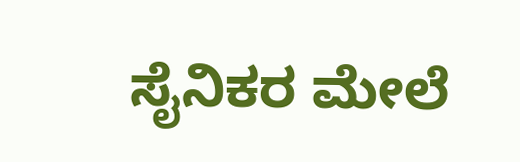ಸೈನಿಕರ ಮೇಲೆ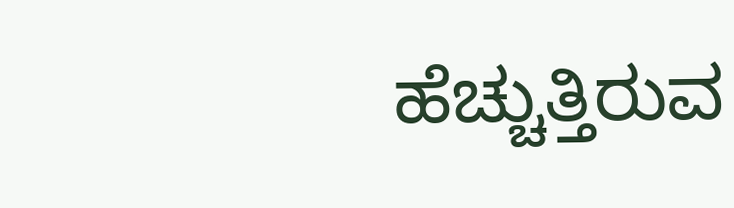ಹೆಚ್ಚುತ್ತಿರುವ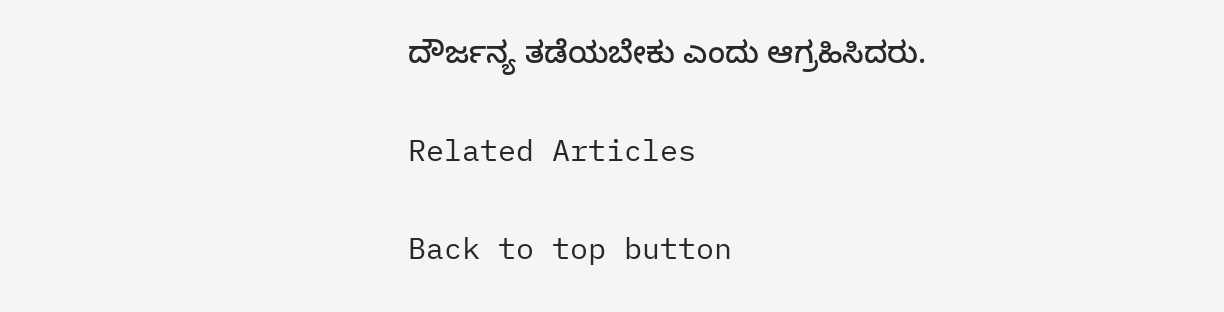ದೌರ್ಜನ್ಯ ತಡೆಯಬೇಕು ಎಂದು ಆಗ್ರಹಿಸಿದರು.

Related Articles

Back to top button